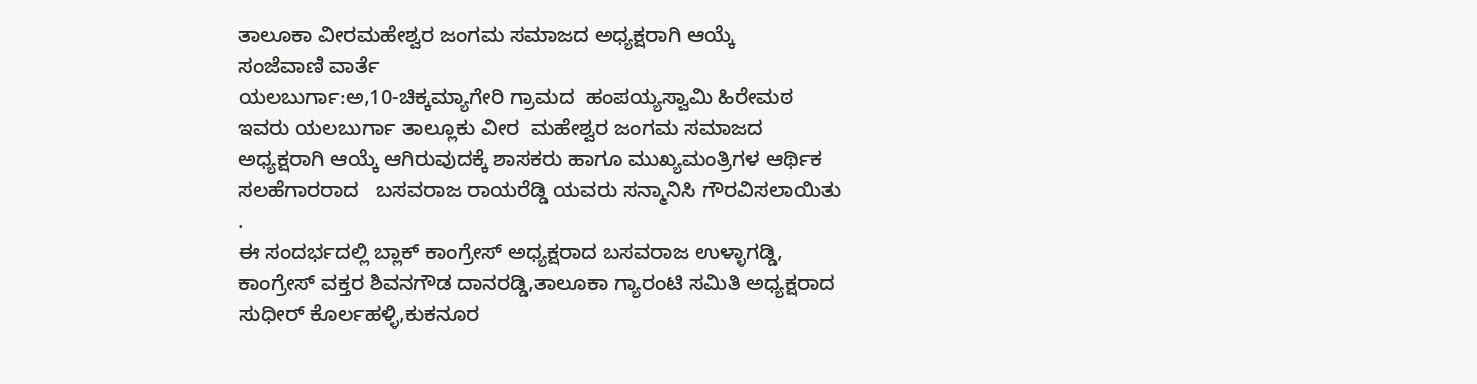ತಾಲೂಕಾ ವೀರಮಹೇಶ್ವರ ಜಂಗಮ ಸಮಾಜದ ಅಧ್ಯಕ್ಷರಾಗಿ ಆಯ್ಕೆ
ಸಂಜೆವಾಣಿ ವಾರ್ತೆ
ಯಲಬುರ್ಗಾ:ಅ,10-ಚಿಕ್ಕಮ್ಯಾಗೇರಿ ಗ್ರಾಮದ  ಹಂಪಯ್ಯಸ್ವಾಮಿ ಹಿರೇಮಠ  ಇವರು ಯಲಬುರ್ಗಾ ತಾಲ್ಲೂಕು ವೀರ  ಮಹೇಶ್ವರ ಜಂಗಮ ಸಮಾಜದ  ಅಧ್ಯಕ್ಷರಾಗಿ ಆಯ್ಕೆ ಆಗಿರುವುದಕ್ಕೆ ಶಾಸಕರು ಹಾಗೂ ಮುಖ್ಯಮಂತ್ರಿಗಳ ಆರ್ಥಿಕ ಸಲಹೆಗಾರರಾದ   ಬಸವರಾಜ ರಾಯರೆಡ್ಡಿ ಯವರು ಸನ್ಮಾನಿಸಿ ಗೌರವಿಸಲಾಯಿತು .
ಈ ಸಂದರ್ಭದಲ್ಲಿ ಬ್ಲಾಕ್ ಕಾಂಗ್ರೇಸ್ ಅಧ್ಯಕ್ಷರಾದ ಬಸವರಾಜ ಉಳ್ಳಾಗಡ್ಡಿ, ಕಾಂಗ್ರೇಸ್ ವಕ್ತರ ಶಿವನಗೌಡ ದಾನರಡ್ಡಿ,ತಾಲೂಕಾ ಗ್ಯಾರಂಟಿ ಸಮಿತಿ ಅಧ್ಯಕ್ಷರಾದ ಸುಧೀರ್ ಕೊರ್ಲಹಳ್ಳಿ,ಕುಕನೂರ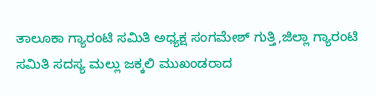ತಾಲೂಕಾ ಗ್ಯಾರಂಟಿ ಸಮಿತಿ ಅಧ್ಯಕ್ಷ ಸಂಗಮೇಶ್ ಗುತ್ತಿ,ಜಿಲ್ಲಾ ಗ್ಯಾರಂಟಿ ಸಮಿತಿ ಸದಸ್ಯ ಮಲ್ಲು ಜಕ್ಕಲಿ ಮುಖಂಡರಾದ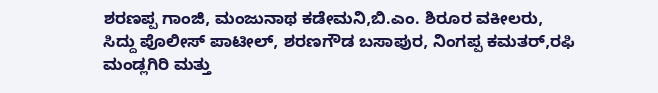ಶರಣಪ್ಪ ಗಾಂಜಿ, ಮಂಜುನಾಥ ಕಡೇಮನಿ,ಬಿ.ಎಂ. ಶಿರೂರ ವಕೀಲರು, ಸಿದ್ದು ಪೊಲೀಸ್ ಪಾಟೀಲ್, ಶರಣಗೌಡ ಬಸಾಪುರ, ನಿಂಗಪ್ಪ ಕಮತರ್,ರಫಿ ಮಂಡ್ಲಗಿರಿ ಮತ್ತು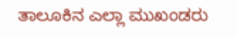ತಾಲೂಕಿನ ಎಲ್ಲಾ ಮುಖಂಡರು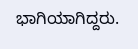ಭಾಗಿಯಾಗಿದ್ದರು.